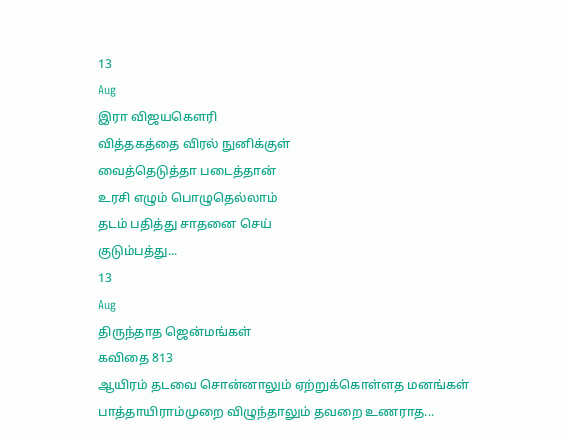13
Aug
இரா விஜயகௌரி
வித்தகத்தை விரல் நுனிக்குள்
வைத்தெடுத்தா படைத்தான்
உரசி எழும் பொழுதெல்லாம்
தடம் பதித்து சாதனை செய்
குடும்பத்து...
13
Aug
திருந்தாத ஜென்மங்கள்
கவிதை 813
ஆயிரம் தடவை சொன்னாலும் ஏற்றுக்கொள்ளத மனங்கள்
பாத்தாயிராம்முறை விழுந்தாலும் தவறை உணராத...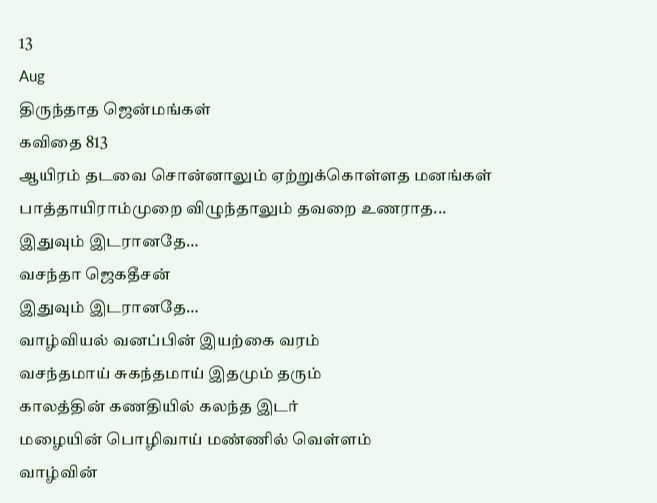13
Aug
திருந்தாத ஜென்மங்கள்
கவிதை 813
ஆயிரம் தடவை சொன்னாலும் ஏற்றுக்கொள்ளத மனங்கள்
பாத்தாயிராம்முறை விழுந்தாலும் தவறை உணராத...
இதுவும் இடரானதே…
வசந்தா ஜெகதீசன்
இதுவும் இடரானதே…
வாழ்வியல் வனப்பின் இயற்கை வரம்
வசந்தமாய் சுகந்தமாய் இதமும் தரும்
காலத்தின் கணதியில் கலந்த இடர்
மழையின் பொழிவாய் மண்ணில் வெள்ளம்
வாழ்வின்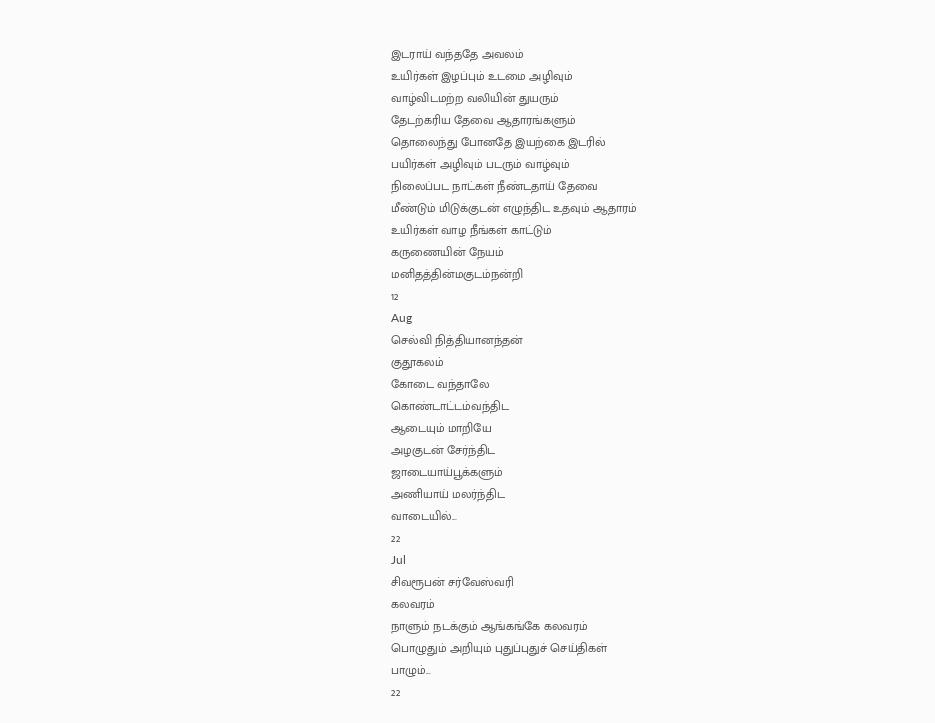இடராய் வந்ததே அவலம்
உயிர்கள் இழப்பும் உடமை அழிவும்
வாழ்விடமற்ற வலியின் துயரும்
தேடற்கரிய தேவை ஆதாரங்களும்
தொலைந்து போனதே இயற்கை இடரில்
பயிர்கள் அழிவும் படரும் வாழ்வும்
நிலைப்பட நாட்கள் நீண்டதாய் தேவை
மீண்டும் மிடுக்குடன் எழுந்திட உதவும் ஆதாரம்
உயிர்கள் வாழ நீங்கள் காட்டும்
கருணையின் நேயம்
மனிதத்தின்மகுடம்நன்றி
12
Aug
செல்வி நித்தியானந்தன்
குதூகலம்
கோடை வந்தாலே
கொண்டாட்டம்வந்திட
ஆடையும் மாறியே
அழகுடன் சேர்ந்திட
ஜாடையாய்பூக்களும்
அணியாய் மலர்ந்திட
வாடையில்...
22
Jul
சிவரூபன் சர்வேஸ்வரி
கலவரம்
நாளும் நடக்கும் ஆங்கங்கே கலவரம்
பொழுதும் அறியும் புதுப்புதுச் செய்திகள்
பாழும்...
22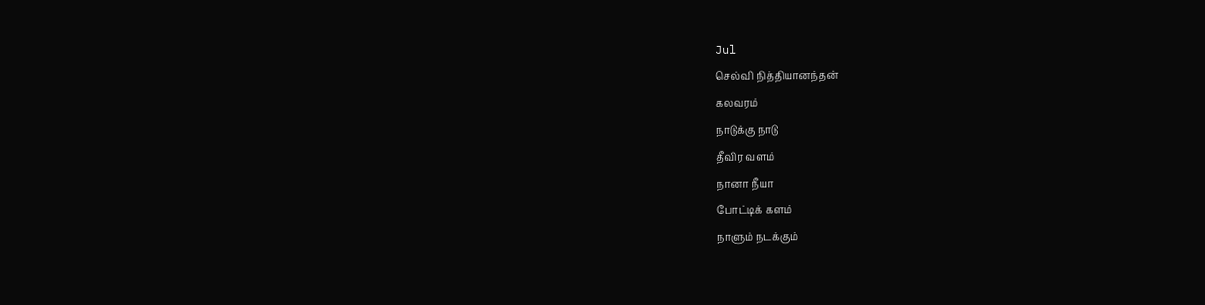Jul
செல்வி நித்தியானந்தன்
கலவரம்
நாடுக்கு நாடு
தீவிர வளம்
நானா நீயா
போட்டிக் களம்
நாளும் நடக்கும்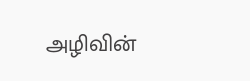அழிவின்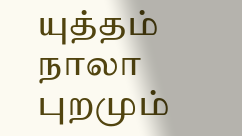யுத்தம்
நாலா புறமும்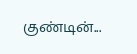குண்டின்...